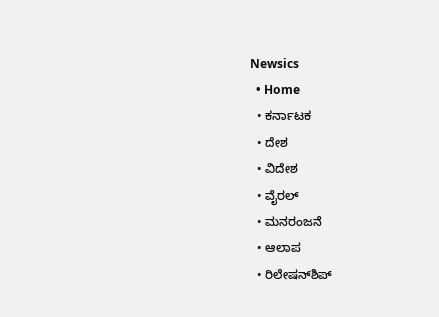Newsics
  • Home
  • ಕರ್ನಾಟಕ
  • ದೇಶ
  • ವಿದೇಶ
  • ವೈರಲ್
  • ಮನರಂಜನೆ
  • ಆಲಾಪ
  • ರಿಲೇಷನ್‌ಶಿಪ್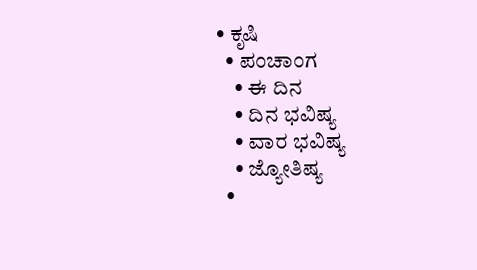• ಕೃಷಿ
  • ಪಂಚಾಂಗ
    • ಈ ದಿನ
    • ದಿನ ಭವಿಷ್ಯ
    • ವಾರ ಭವಿಷ್ಯ
    • ಜ್ಯೋತಿಷ್ಯ
  •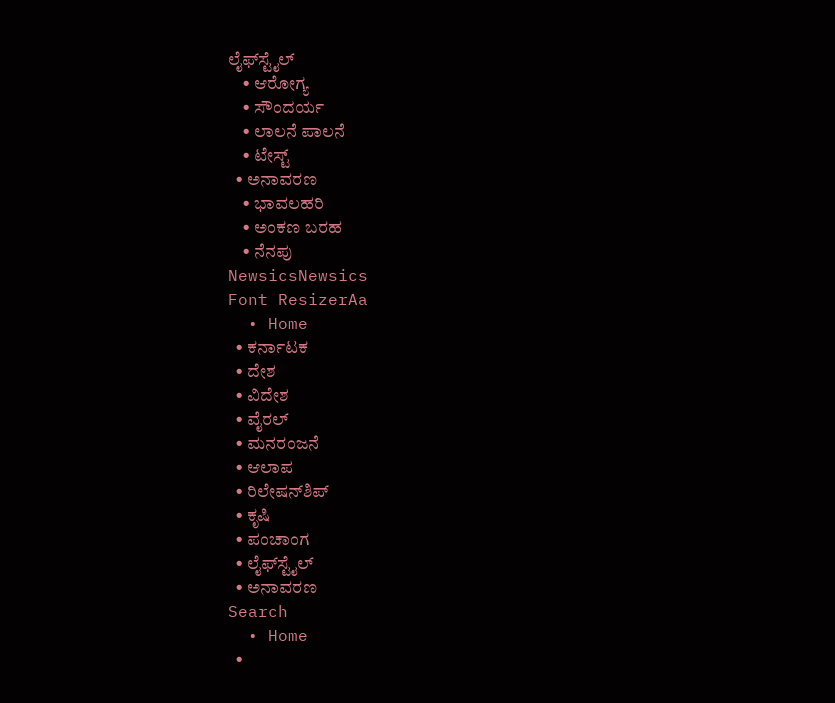ಲೈಫ್‌ಸ್ಟೈಲ್
    • ಆರೋಗ್ಯ
    • ಸೌಂದರ್ಯ
    • ಲಾಲನೆ ಪಾಲನೆ
    • ಟೇಸ್ಟ್
  • ಅನಾವರಣ
    • ಭಾವಲಹರಿ
    • ಅಂಕಣ ಬರಹ
    • ನೆನಪು
NewsicsNewsics
Font ResizerAa
  • Home
  • ಕರ್ನಾಟಕ
  • ದೇಶ
  • ವಿದೇಶ
  • ವೈರಲ್
  • ಮನರಂಜನೆ
  • ಆಲಾಪ
  • ರಿಲೇಷನ್‌ಶಿಪ್
  • ಕೃಷಿ
  • ಪಂಚಾಂಗ
  • ಲೈಫ್‌ಸ್ಟೈಲ್
  • ಅನಾವರಣ
Search
  • Home
  •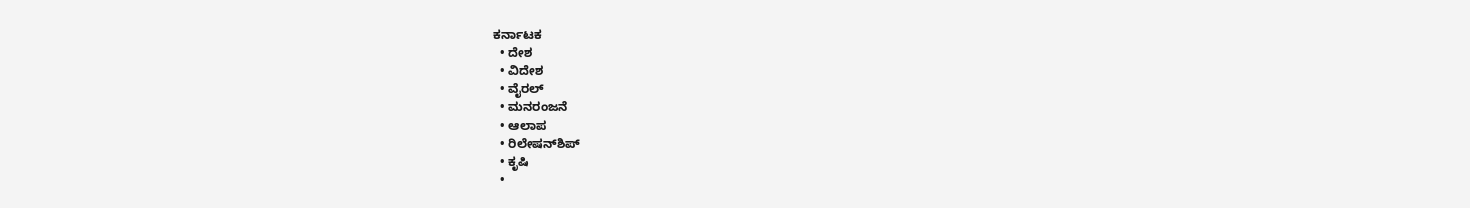ಕರ್ನಾಟಕ
  • ದೇಶ
  • ವಿದೇಶ
  • ವೈರಲ್
  • ಮನರಂಜನೆ
  • ಆಲಾಪ
  • ರಿಲೇಷನ್‌ಶಿಪ್
  • ಕೃಷಿ
  •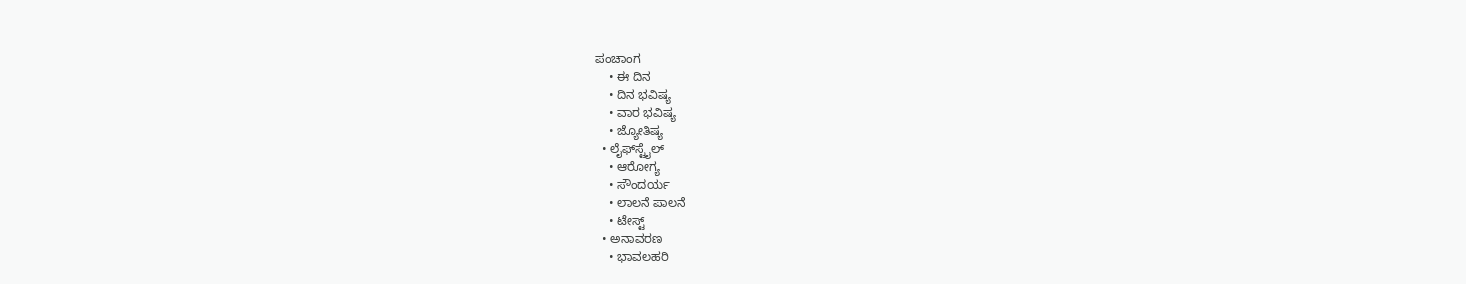ಪಂಚಾಂಗ
    • ಈ ದಿನ
    • ದಿನ ಭವಿಷ್ಯ
    • ವಾರ ಭವಿಷ್ಯ
    • ಜ್ಯೋತಿಷ್ಯ
  • ಲೈಫ್‌ಸ್ಟೈಲ್
    • ಆರೋಗ್ಯ
    • ಸೌಂದರ್ಯ
    • ಲಾಲನೆ ಪಾಲನೆ
    • ಟೇಸ್ಟ್
  • ಅನಾವರಣ
    • ಭಾವಲಹರಿ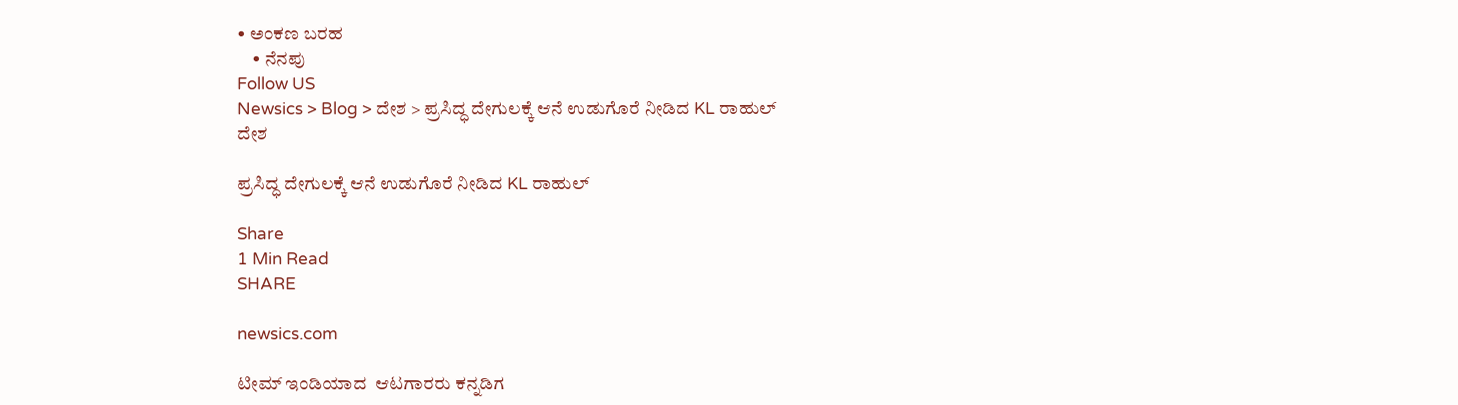• ಅಂಕಣ ಬರಹ
    • ನೆನಪು
Follow US
Newsics > Blog > ದೇಶ > ಪ್ರಸಿದ್ಧ ದೇಗುಲಕ್ಕೆ ಆನೆ ಉಡುಗೊರೆ ನೀಡಿದ KL ರಾಹುಲ್
ದೇಶ

ಪ್ರಸಿದ್ಧ ದೇಗುಲಕ್ಕೆ ಆನೆ ಉಡುಗೊರೆ ನೀಡಿದ KL ರಾಹುಲ್

Share
1 Min Read
SHARE

newsics.com

ಟೀಮ್ ಇಂಡಿಯಾದ  ಆಟಗಾರರು ಕನ್ನಡಿಗ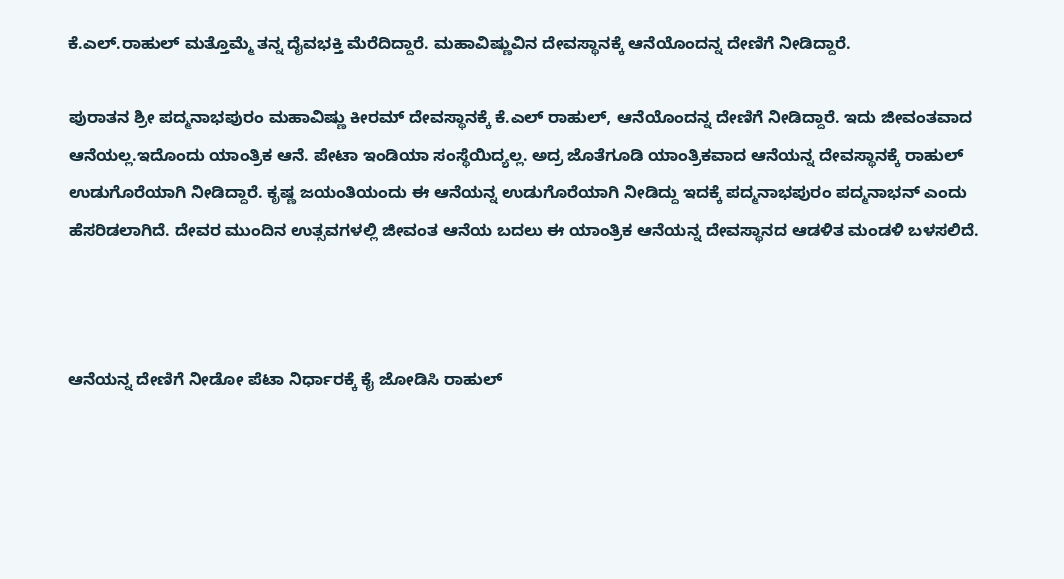ಕೆ.ಎಲ್.ರಾಹುಲ್ ಮತ್ತೊಮ್ಮೆ ತನ್ನ ದೈವಭಕ್ತಿ ಮೆರೆದಿದ್ದಾರೆ. ಮಹಾವಿಷ್ಣುವಿನ ದೇವಸ್ಥಾನಕ್ಕೆ ಆನೆಯೊಂದನ್ನ ದೇಣಿಗೆ ನೀಡಿದ್ದಾರೆ.

ಪುರಾತನ ಶ್ರೀ ಪದ್ಮನಾಭಪುರಂ ಮಹಾವಿಷ್ಣು ಕೀರಮ್ ದೇವಸ್ಥಾನಕ್ಕೆ ಕೆ.ಎಲ್ ರಾಹುಲ್, ಆನೆಯೊಂದನ್ನ ದೇಣಿಗೆ ನೀಡಿದ್ದಾರೆ. ಇದು ಜೀವಂತವಾದ ಆನೆಯಲ್ಲ.ಇದೊಂದು ಯಾಂತ್ರಿಕ ಆನೆ. ಪೇಟಾ ಇಂಡಿಯಾ ಸಂಸ್ಥೆಯಿದ್ಯಲ್ಲ. ಅದ್ರ ಜೊತೆಗೂಡಿ ಯಾಂತ್ರಿಕವಾದ ಆನೆಯನ್ನ ದೇವಸ್ಥಾನಕ್ಕೆ ರಾಹುಲ್ ಉಡುಗೊರೆಯಾಗಿ ನೀಡಿದ್ದಾರೆ. ಕೃಷ್ಣ ಜಯಂತಿಯಂದು ಈ ಆನೆಯನ್ನ ಉಡುಗೊರೆಯಾಗಿ ನೀಡಿದ್ದು ಇದಕ್ಕೆ ಪದ್ಮನಾಭಪುರಂ ಪದ್ಮನಾಭನ್ ಎಂದು ಹೆಸರಿಡಲಾಗಿದೆ. ದೇವರ ಮುಂದಿನ ಉತ್ಸವಗಳಲ್ಲಿ ಜೀವಂತ ಆನೆಯ ಬದಲು ಈ ಯಾಂತ್ರಿಕ ಆನೆಯನ್ನ ದೇವಸ್ಥಾನದ ಆಡಳಿತ ಮಂಡಳಿ ಬಳಸಲಿದೆ.



ಆನೆಯನ್ನ ದೇಣಿಗೆ ನೀಡೋ ಪೆಟಾ ನಿರ್ಧಾರಕ್ಕೆ ಕೈ ಜೋಡಿಸಿ ರಾಹುಲ್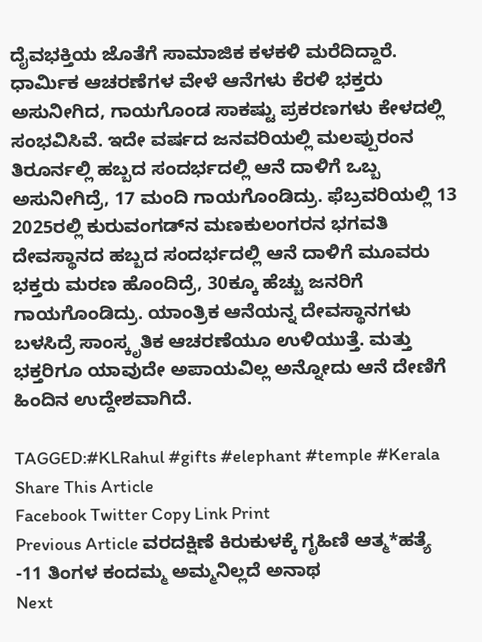ದೈವಭಕ್ತಿಯ ಜೊತೆಗೆ ಸಾಮಾಜಿಕ ಕಳಕಳಿ ಮರೆದಿದ್ದಾರೆ. ಧಾರ್ಮಿಕ ಆಚರಣೆಗಳ ವೇಳೆ ಆನೆಗಳು ಕೆರಳಿ ಭಕ್ತರು ಅಸುನೀಗಿದ, ಗಾಯಗೊಂಡ ಸಾಕಷ್ಟು ಪ್ರಕರಣಗಳು ಕೇಳದಲ್ಲಿ ಸಂಭವಿಸಿವೆ. ಇದೇ ವರ್ಷದ ಜನವರಿಯಲ್ಲಿ ಮಲಪ್ಪುರಂನ ತಿರೂರ್ನಲ್ಲಿ ಹಬ್ಬದ ಸಂದರ್ಭದಲ್ಲಿ ಆನೆ ದಾಳಿಗೆ ಒಬ್ಬ ಅಸುನೀಗಿದ್ರೆ, 17 ಮಂದಿ ಗಾಯಗೊಂಡಿದ್ರು. ಫೆಬ್ರವರಿಯಲ್ಲಿ 13 2025ರಲ್ಲಿ ಕುರುವಂಗಡ್‌ನ ಮಣಕುಲಂಗರನ ಭಗವತಿ ದೇವಸ್ಥಾನದ ಹಬ್ಬದ ಸಂದರ್ಭದಲ್ಲಿ ಆನೆ ದಾಳಿಗೆ ಮೂವರು ಭಕ್ತರು ಮರಣ ಹೊಂದಿದ್ರೆ, 30ಕ್ಕೂ ಹೆಚ್ಚು ಜನರಿಗೆ ಗಾಯಗೊಂಡಿದ್ರು. ಯಾಂತ್ರಿಕ ಆನೆಯನ್ನ ದೇವಸ್ಥಾನಗಳು ಬಳಸಿದ್ರೆ ಸಾಂಸ್ಕೃತಿಕ ಆಚರಣೆಯೂ ಉಳಿಯುತ್ತೆ. ಮತ್ತು ಭಕ್ತರಿಗೂ ಯಾವುದೇ ಅಪಾಯವಿಲ್ಲ ಅನ್ನೋದು ಆನೆ ದೇಣಿಗೆ ಹಿಂದಿನ ಉದ್ದೇಶವಾಗಿದೆ.

TAGGED:#KLRahul #gifts #elephant #temple #Kerala
Share This Article
Facebook Twitter Copy Link Print
Previous Article ವರದಕ್ಷಿಣೆ ಕಿರುಕುಳಕ್ಕೆ ಗೃಹಿಣಿ ಆತ್ಮ*ಹತ್ಯೆ -11 ತಿಂಗಳ ಕಂದಮ್ಮ ಅಮ್ಮನಿಲ್ಲದೆ ಅನಾಥ
Next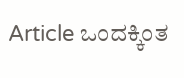Article ಒಂದಕ್ಕಿಂತ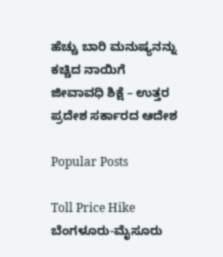ಹೆಚ್ಚು ಬಾರಿ ಮನುಷ್ಯನನ್ನು ಕಚ್ಚಿದ ನಾಯಿಗೆ ಜೀವಾವಧಿ ಶಿಕ್ಷೆ – ಉತ್ತರ ಪ್ರದೇಶ ಸರ್ಕಾರದ ಆದೇಶ

Popular Posts

Toll Price Hike ಬೆಂಗಳೂರು-ಮೈಸೂರು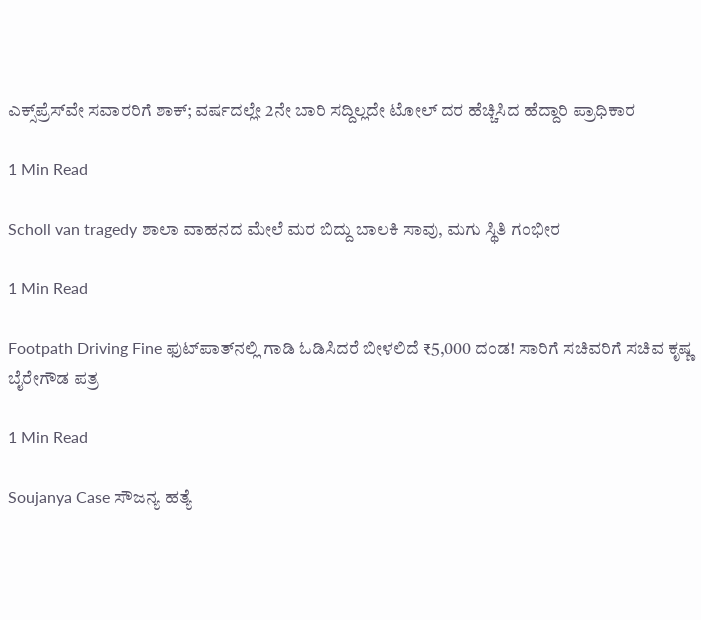ಎಕ್ಸ್‌ಪ್ರೆಸ್‌ವೇ ಸವಾರರಿಗೆ ಶಾಕ್; ವರ್ಷದಲ್ಲೇ 2ನೇ ಬಾರಿ ಸದ್ದಿಲ್ಲದೇ ಟೋಲ್ ದರ ಹೆಚ್ಚಿಸಿದ ಹೆದ್ದಾರಿ ಪ್ರಾಧಿಕಾರ

1 Min Read

Scholl van tragedy ಶಾಲಾ ವಾಹನದ ಮೇಲೆ ಮರ ಬಿದ್ದು ಬಾಲಕಿ ಸಾವು, ಮಗು ಸ್ಥಿತಿ‌ ಗಂಭೀರ

1 Min Read

Footpath Driving Fine ಫುಟ್‌ಪಾತ್‌ನಲ್ಲಿ ಗಾಡಿ ಓಡಿಸಿದರೆ ಬೀಳಲಿದೆ ₹5,000 ದಂಡ! ಸಾರಿಗೆ ಸಚಿವರಿಗೆ ಸಚಿವ ಕೃಷ್ಣ ಬೈರೇಗೌಡ ಪತ್ರ

1 Min Read

Soujanya Case ಸೌಜನ್ಯ ಹತ್ಯೆ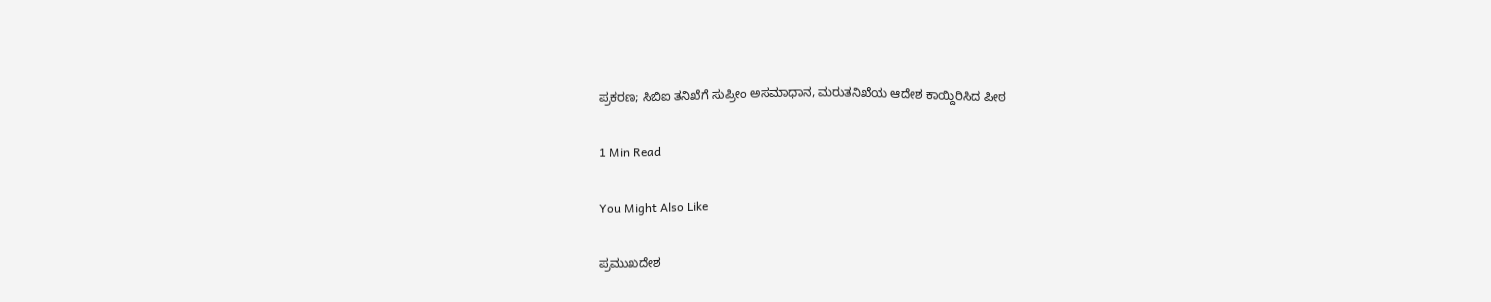ಪ್ರಕರಣ; ಸಿಬಿಐ ತನಿಖೆಗೆ ಸುಪ್ರೀಂ ಅಸಮಾಧಾನ, ಮರುತನಿಖೆಯ ಆದೇಶ ಕಾಯ್ದಿರಿಸಿದ ಪೀಠ

1 Min Read

You Might Also Like

ಪ್ರಮುಖದೇಶ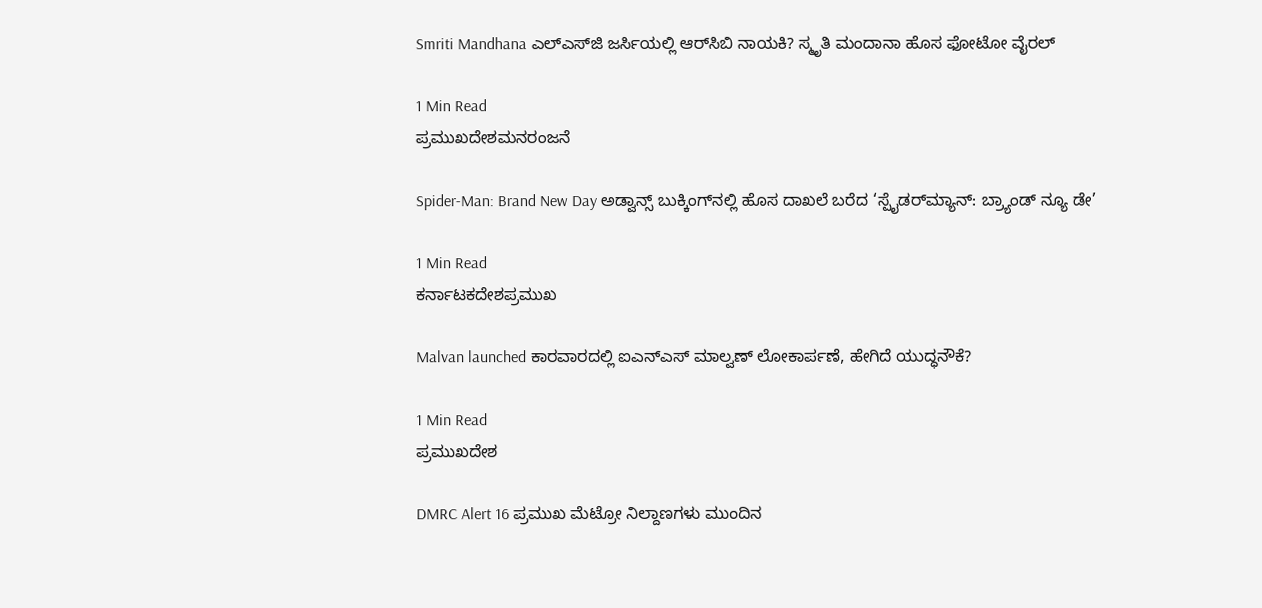Smriti Mandhana ಎಲ್‌ಎಸ್‌ಜಿ ಜರ್ಸಿಯಲ್ಲಿ ಆರ್‌ಸಿಬಿ ನಾಯಕಿ? ಸ್ಮೃತಿ ಮಂದಾನಾ ಹೊಸ ಫೋಟೋ ವೈರಲ್‌

1 Min Read
ಪ್ರಮುಖದೇಶಮನರಂಜನೆ

Spider-Man: Brand New Day ಅಡ್ವಾನ್ಸ್ ಬುಕ್ಕಿಂಗ್‌ನಲ್ಲಿ ಹೊಸ ದಾಖಲೆ ಬರೆದ ‘ಸ್ಪೈಡರ್‌ಮ್ಯಾನ್: ಬ್ರ್ಯಾಂಡ್ ನ್ಯೂ ಡೇ’

1 Min Read
ಕರ್ನಾಟಕದೇಶಪ್ರಮುಖ

Malvan launched ಕಾರವಾರದಲ್ಲಿ ಐಎನ್‌ಎಸ್ ಮಾಲ್ವಣ್ ಲೋಕಾರ್ಪಣೆ, ಹೇಗಿದೆ ಯುದ್ಧನೌಕೆ?

1 Min Read
ಪ್ರಮುಖದೇಶ

DMRC Alert 16 ಪ್ರಮುಖ ಮೆಟ್ರೋ ನಿಲ್ದಾಣಗಳು ಮುಂದಿನ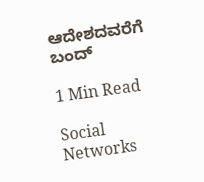ಆದೇಶದವರೆಗೆ ಬಂದ್

1 Min Read

Social Networks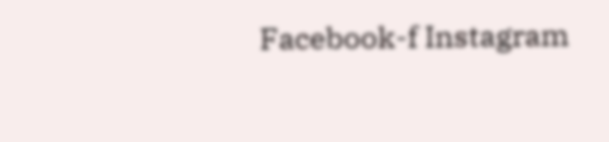Facebook-f Instagram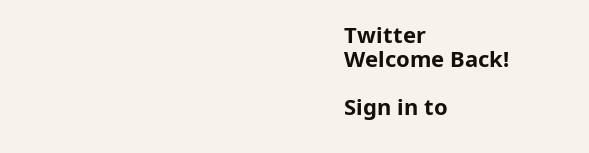Twitter
Welcome Back!

Sign in to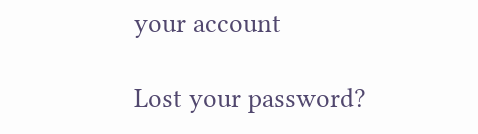your account

Lost your password?